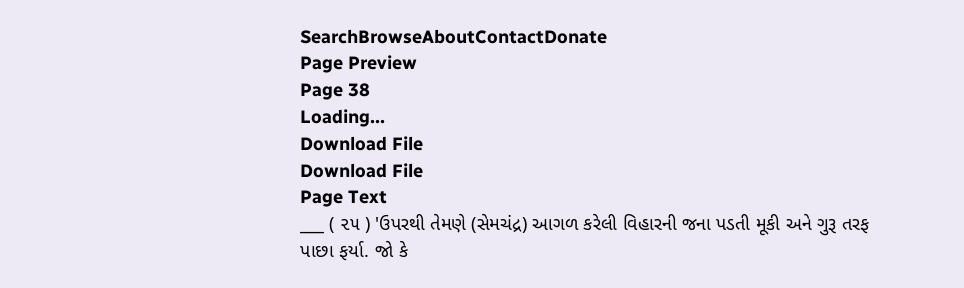SearchBrowseAboutContactDonate
Page Preview
Page 38
Loading...
Download File
Download File
Page Text
___ ( ૨૫ ) 'ઉપરથી તેમણે (સેમચંદ્ર) આગળ કરેલી વિહારની જના પડતી મૂકી અને ગુરૂ તરફ પાછા ફર્યા. જો કે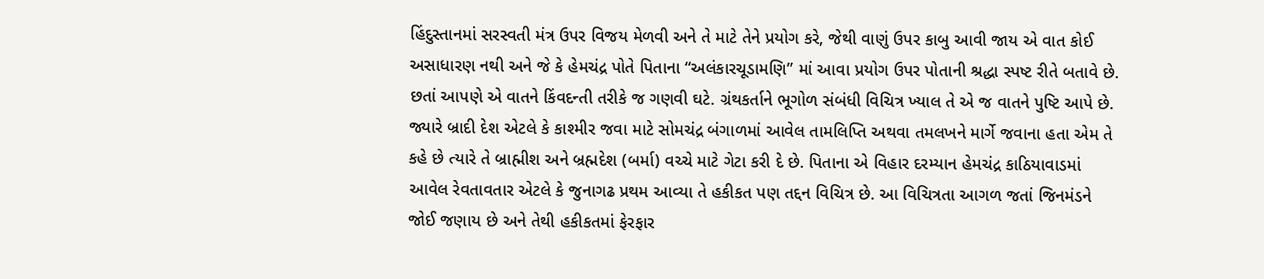હિંદુસ્તાનમાં સરસ્વતી મંત્ર ઉપર વિજય મેળવી અને તે માટે તેને પ્રયોગ કરે, જેથી વાણું ઉપર કાબુ આવી જાય એ વાત કોઈ અસાધારણ નથી અને જે કે હેમચંદ્ર પોતે પિતાના “અલંકારચૂડામણિ” માં આવા પ્રયોગ ઉપર પોતાની શ્રદ્ધા સ્પષ્ટ રીતે બતાવે છે. છતાં આપણે એ વાતને કિંવદન્તી તરીકે જ ગણવી ઘટે. ગ્રંથકર્તાને ભૂગોળ સંબંધી વિચિત્ર ખ્યાલ તે એ જ વાતને પુષ્ટિ આપે છે. જ્યારે બ્રાદી દેશ એટલે કે કાશ્મીર જવા માટે સોમચંદ્ર બંગાળમાં આવેલ તામલિપ્તિ અથવા તમલખને માર્ગે જવાના હતા એમ તે કહે છે ત્યારે તે બ્રાહ્મીશ અને બ્રહ્મદેશ (બર્મા) વચ્ચે માટે ગેટા કરી દે છે. પિતાના એ વિહાર દરમ્યાન હેમચંદ્ર કાઠિયાવાડમાં આવેલ રેવતાવતાર એટલે કે જુનાગઢ પ્રથમ આવ્યા તે હકીકત પણ તદ્દન વિચિત્ર છે. આ વિચિત્રતા આગળ જતાં જિનમંડને જોઈ જણાય છે અને તેથી હકીકતમાં ફેરફાર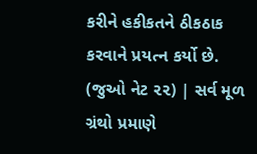કરીને હકીકતને ઠીકઠાક કરવાને પ્રયત્ન કર્યો છે. (જુઓ નેટ ૨૨) | સર્વ મૂળ ગ્રંથો પ્રમાણે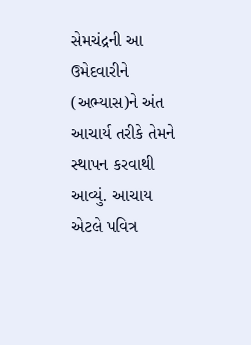સેમચંદ્રની આ ઉમેદવારીને (અભ્યાસ)ને અંત આચાર્ય તરીકે તેમને સ્થાપન કરવાથી આવ્યું. આચાય એટલે પવિત્ર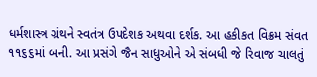ધર્મશાસ્ત્ર ગ્રંથને સ્વતંત્ર ઉપદેશક અથવા દર્શક. આ હકીકત વિક્રમ સંવત ૧૧૬૬માં બની. આ પ્રસંગે જૈન સાધુઓને એ સંબધી જે રિવાજ ચાલતું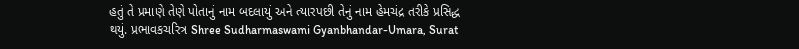હતું તે પ્રમાણે તેણે પોતાનું નામ બદલાયું અને ત્યારપછી તેનું નામ હેમચંદ્ર તરીકે પ્રસિદ્ધ થયું. પ્રભાવકચરિત્ર Shree Sudharmaswami Gyanbhandar-Umara, Surat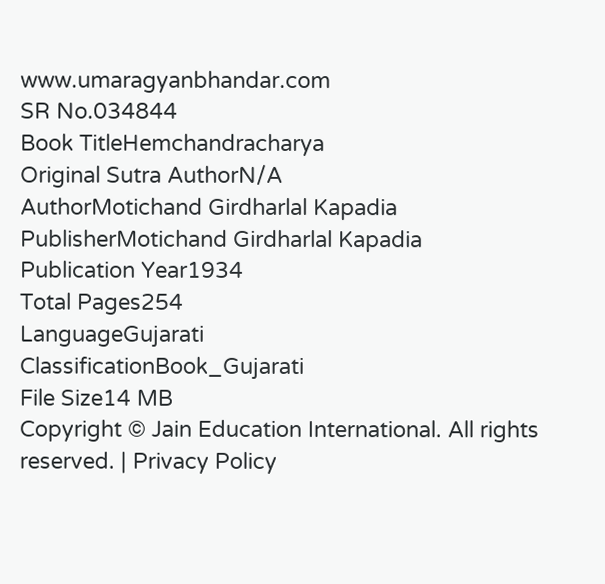www.umaragyanbhandar.com
SR No.034844
Book TitleHemchandracharya
Original Sutra AuthorN/A
AuthorMotichand Girdharlal Kapadia
PublisherMotichand Girdharlal Kapadia
Publication Year1934
Total Pages254
LanguageGujarati
ClassificationBook_Gujarati
File Size14 MB
Copyright © Jain Education International. All rights reserved. | Privacy Policy